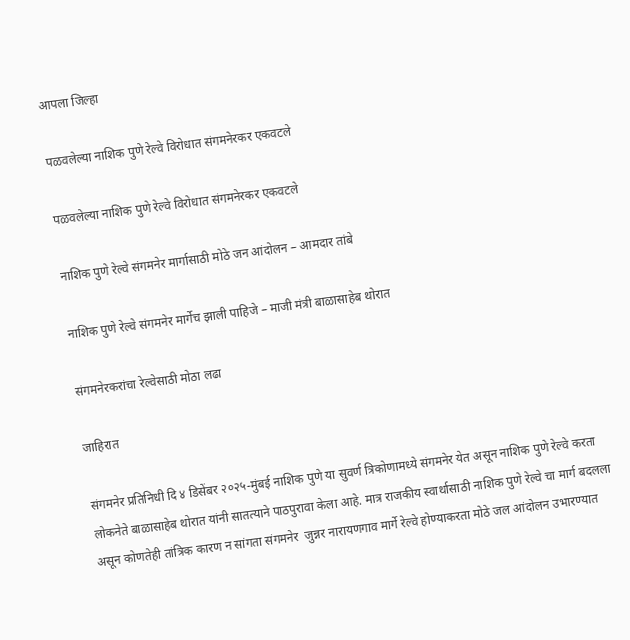आपला जिल्हा

पळवलेल्या नाशिक पुणे रेल्वे विरोधात संगमनेरकर एकवटले

पळवलेल्या नाशिक पुणे रेल्वे विरोधात संगमनेरकर एकवटले

नाशिक पुणे रेल्वे संगमनेर मार्गासाठी मोठे जन आंदोलन – आमदार तांबे

नाशिक पुणे रेल्वे संगमनेर मार्गेच झाली पाहिजे – माजी मंत्री बाळासाहेब थोरात

संगमनेरकरांचा रेल्वेसाठी मोठा लढा

जाहिरात

संगमनेर प्रतिनिधी दि ४ डिसेंबर २०२५-मुंबई नाशिक पुणे या सुवर्ण त्रिकोणामध्ये संगमनेर येत असून नाशिक पुणे रेल्वे करता लोकनेते बाळासाहेब थोरात यांनी सातत्याने पाठपुरावा केला आहे. मात्र राजकीय स्वार्थासाठी नाशिक पुणे रेल्वे चा मार्ग बदलला असून कोणतेही तांत्रिक कारण न सांगता संगमनेर  जुन्नर नारायणगाव मार्गे रेल्वे होण्याकरता मोठे जल आंदोलन उभारण्यात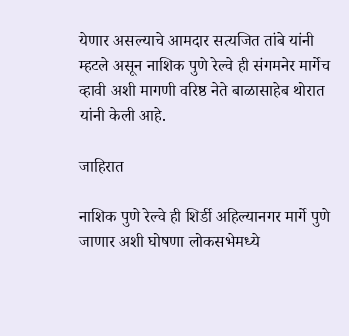येणार असल्याचे आमदार सत्यजित तांबे यांनी म्हटले असून नाशिक पुणे रेल्वे ही संगमनेर मार्गेच व्हावी अशी मागणी वरिष्ठ नेते बाळासाहेब थोरात यांनी केली आहे.

जाहिरात

नाशिक पुणे रेल्वे ही शिर्डी अहिल्यानगर मार्गे पुणे जाणार अशी घोषणा लोकसभेमध्ये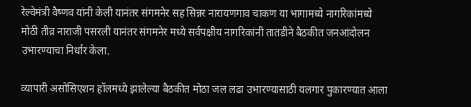रेल्वेमंत्री वैष्णव यांनी केली यानंतर संगमनेर सह सिन्नर नारायणगाव चाकण या भागामध्ये नागरिकांमध्ये मोठी तीव्र नाराजी पसरली यानंतर संगमनेर मध्ये सर्वपक्षीय नागरिकांनी तातडीने बैठकीत जनआंदोलन उभारण्याचा निर्धार केला.

व्यापारी असोसिएशन हॉलमध्ये झालेल्या बैठकीत मोठा जल लढा उभारण्यासाठी यलगार पुकारण्यात आला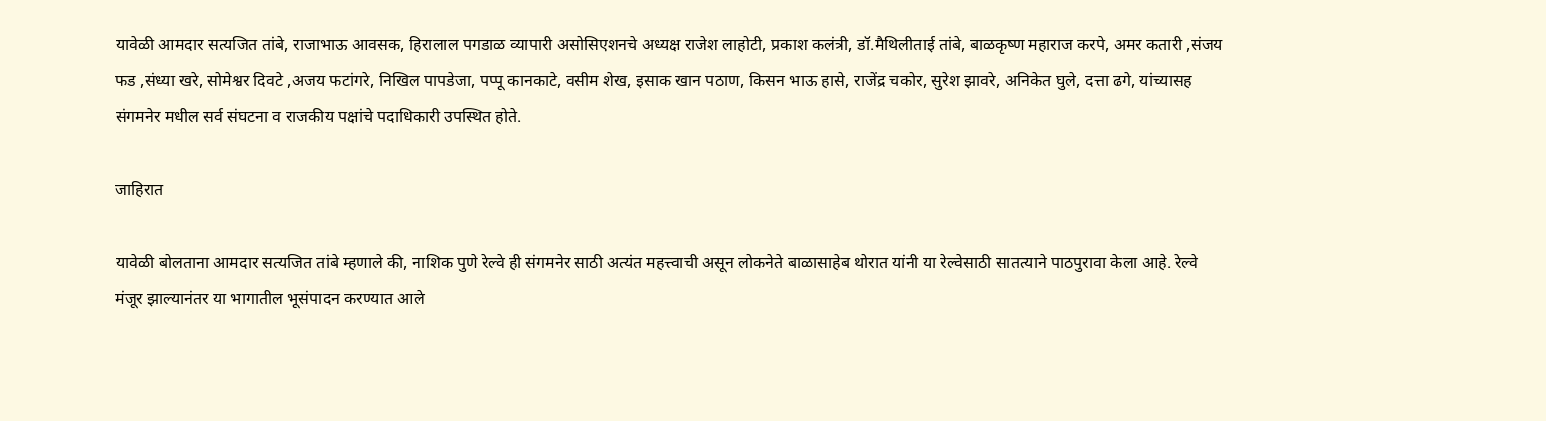यावेळी आमदार सत्यजित तांबे, राजाभाऊ आवसक, हिरालाल पगडाळ व्यापारी असोसिएशनचे अध्यक्ष राजेश लाहोटी, प्रकाश कलंत्री, डॉ.मैथिलीताई तांबे, बाळकृष्ण महाराज करपे, अमर कतारी ,संजय फड ,संध्या खरे, सोमेश्वर दिवटे ,अजय फटांगरे, निखिल पापडेजा, पप्पू कानकाटे, वसीम शेख, इसाक खान पठाण, किसन भाऊ हासे, राजेंद्र चकोर, सुरेश झावरे, अनिकेत घुले, दत्ता ढगे, यांच्यासह संगमनेर मधील सर्व संघटना व राजकीय पक्षांचे पदाधिकारी उपस्थित होते.

जाहिरात

यावेळी बोलताना आमदार सत्यजित तांबे म्हणाले की, नाशिक पुणे रेल्वे ही संगमनेर साठी अत्यंत महत्त्वाची असून लोकनेते बाळासाहेब थोरात यांनी या रेल्वेसाठी सातत्याने पाठपुरावा केला आहे. रेल्वे मंजूर झाल्यानंतर या भागातील भूसंपादन करण्यात आले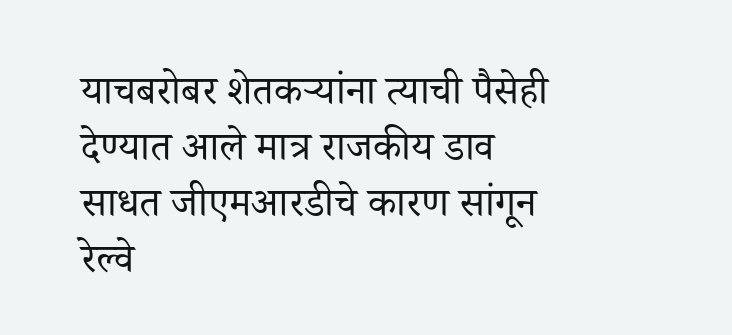याचबरोबर शेतकऱ्यांना त्याची पैसेही देण्यात आले मात्र राजकीय डाव साधत जीएमआरडीचे कारण सांगून रेल्वे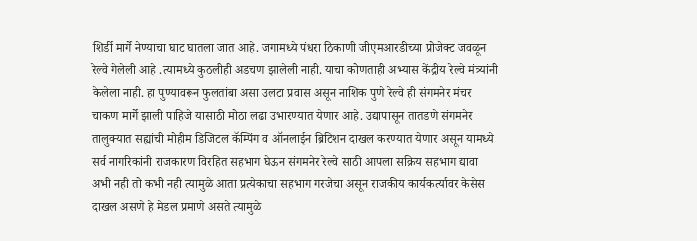शिर्डी मार्गे नेण्याचा घाट घातला जात आहे. जगामध्ये पंधरा ठिकाणी जीएमआरडीच्या प्रोजेक्ट जवळून रेल्वे गेलेली आहे .त्यामध्ये कुठलीही अडचण झालेली नाही. याचा कोणताही अभ्यास केंद्रीय रेल्वे मंत्र्यांनी केलेला नाही. हा पुण्यावरून फुलतांबा असा उलटा प्रवास असून नाशिक पुणे रेल्वे ही संगमनेर मंचर चाकण मार्गे झाली पाहिजे यासाठी मोठा लढा उभारण्यात येणार आहे. उद्यापासून तातडणे संगमनेर तालुक्यात सह्यांची मोहीम डिजिटल कॅम्पिंग व ऑनलाईन ब्रिटिशन दाखल करण्यात येणार असून यामध्ये सर्व नागरिकांनी राजकारण विरहित सहभाग घेऊन संगमनेर रेल्वे साठी आपला सक्रिय सहभाग द्यावा अभी नही तो कभी नही त्यामुळे आता प्रत्येकाचा सहभाग गरजेचा असून राजकीय कार्यकर्त्यावर केसेस दाखल असणे हे मेडल प्रमाणे असते त्यामुळे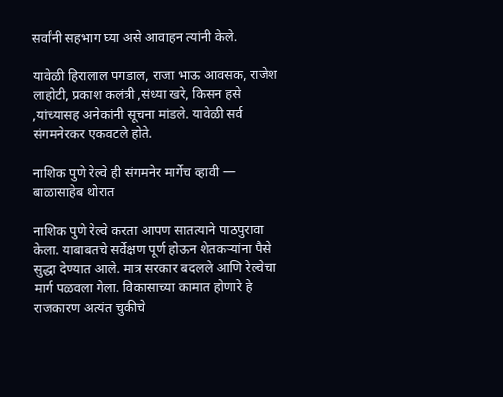सर्वांनी सहभाग घ्या असे आवाहन त्यांनी केले.

यावेळी हिरालाल पगडाल, राजा भाऊ आवसक, राजेश लाहोटी, प्रकाश कलंत्री ,संध्या खरे, किसन हसे ,यांच्यासह अनेकांनी सूचना मांडले. यावेळी सर्व संगमनेरकर एकवटले होते.

नाशिक पुणे रेल्वे ही संगमनेर मार्गेच व्हावी — बाळासाहेब थोरात

नाशिक पुणे रेल्वे करता आपण सातत्याने पाठपुरावा केला. याबाबतचे सर्वेक्षण पूर्ण होऊन शेतकऱ्यांना पैसे सुद्धा देण्यात आले. मात्र सरकार बदलले आणि रेल्वेचा मार्ग पळवला गेला. विकासाच्या कामात होणारे हे राजकारण अत्यंत चुकीचे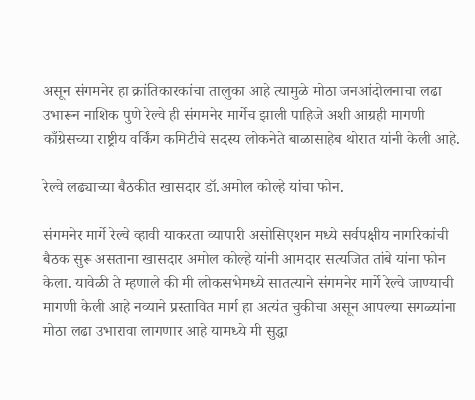असून संगमनेर हा क्रांतिकारकांचा तालुका आहे त्यामुळे मोठा जनआंदोलनाचा लढा उभारून नाशिक पुणे रेल्वे ही संगमनेर मार्गेच झाली पाहिजे अशी आग्रही मागणी काँग्रेसच्या राष्ट्रीय वर्किंग कमिटीचे सदस्य लोकनेते बाळासाहेब थोरात यांनी केली आहे.

रेल्वे लढ्याच्या बैठकीत खासदार डॉ.अमोल कोल्हे यांचा फोन.

संगमनेर मार्गे रेल्वे व्हावी याकरता व्यापारी असोसिएशन मध्ये सर्वपक्षीय नागरिकांची बैठक सुरू असताना खासदार अमोल कोल्हे यांनी आमदार सत्यजित तांबे यांना फोन केला. यावेळी ते म्हणाले की मी लोकसभेमध्ये सातत्याने संगमनेर मार्गे रेल्वे जाण्याची मागणी केली आहे नव्याने प्रस्तावित मार्ग हा अत्यंत चुकीचा असून आपल्या सगळ्यांना मोठा लढा उभारावा लागणार आहे यामध्ये मी सुद्धा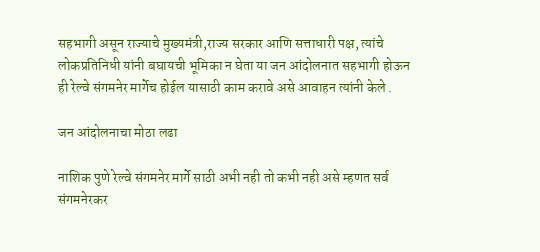सहभागी असून राज्याचे मुख्यमंत्री,राज्य सरकार आणि सत्ताधारी पक्ष, त्यांचे लोकप्रतिनिधी यांनी बघायची भूमिका न घेता या जन आंदोलनात सहभागी होऊन ही रेल्वे संगमनेर मार्गेच होईल यासाठी काम करावे असे आवाहन त्यांनी केले .

जन आंदोलनाचा मोठा लढा

नाशिक पुणे रेल्वे संगमनेर मार्गे साठी अभी नही तो कभी नही असे म्हणत सर्व संगमनेरकर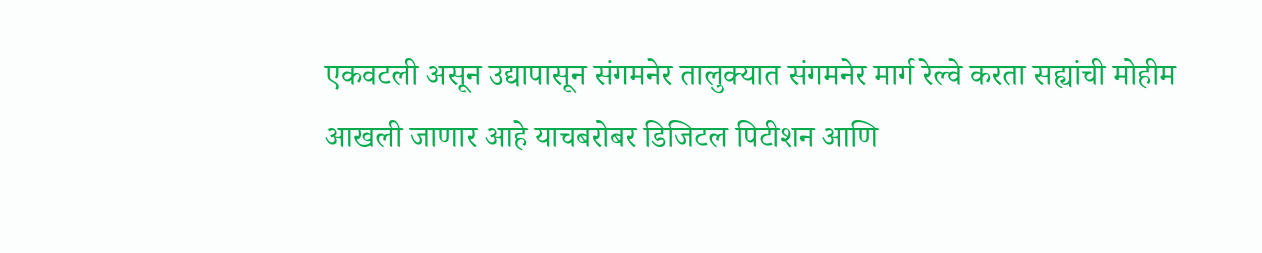एकवटली असून उद्यापासून संगमनेर तालुक्यात संगमनेर मार्ग रेल्वे करता सह्यांची मोहीम आखली जाणार आहे याचबरोबर डिजिटल पिटीशन आणि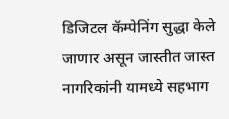डिजिटल कॅम्पेनिंग सुद्धा केले जाणार असून जास्तीत जास्त नागरिकांनी यामध्ये सहभाग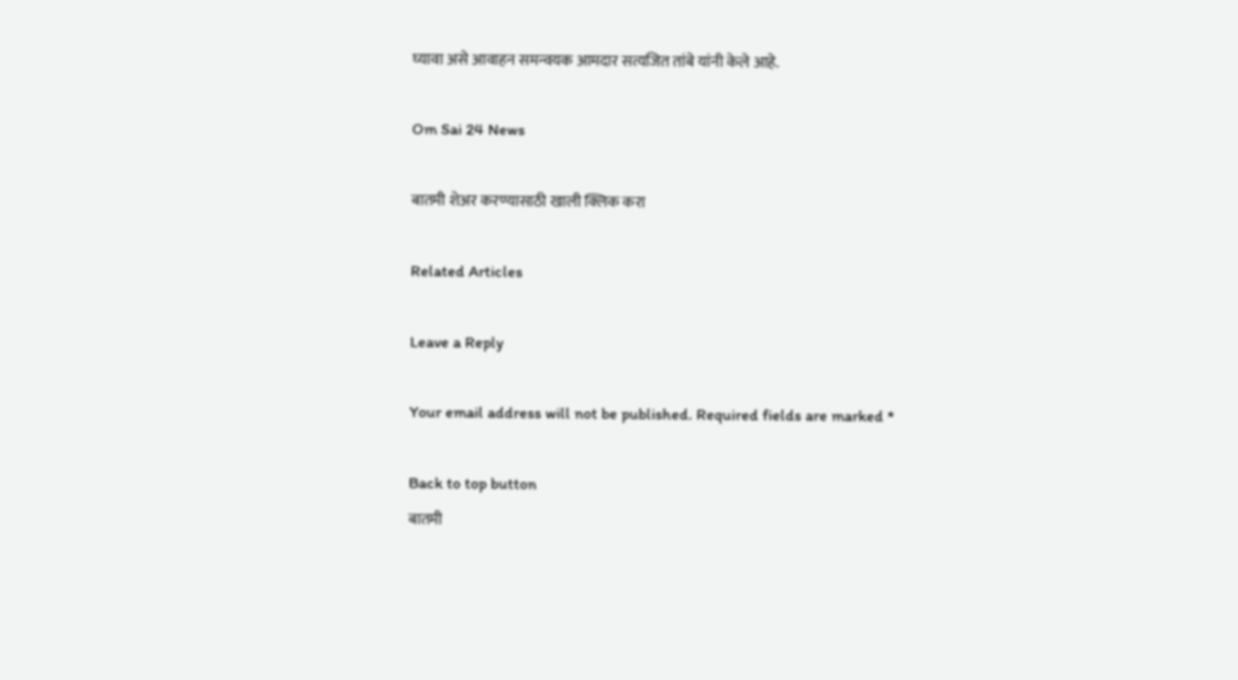घ्यावा असे आवाहन समन्वयक आमदार सत्यजित तांबे यांनी केले आहे.

Om Sai 24 News

बातमी शेअर करण्यासाठी खाली क्लिक करा

Related Articles

Leave a Reply

Your email address will not be published. Required fields are marked *

Back to top button
बातमी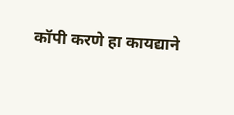कॉपी करणे हा कायद्याने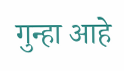गुन्हा आहे